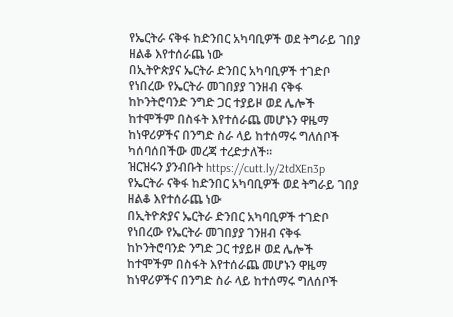የኤርትራ ናቅፋ ከድንበር አካባቢዎች ወደ ትግራይ ገበያ ዘልቆ እየተሰራጨ ነው
በኢትዮጵያና ኤርትራ ድንበር አካባቢዎች ተገድቦ የነበረው የኤርትራ መገበያያ ገንዘብ ናቅፋ ከኮንትሮባንድ ንግድ ጋር ተያይዞ ወደ ሌሎች ከተሞችም በስፋት እየተሰራጨ መሆኑን ዋዜማ ከነዋሪዎችና በንግድ ስራ ላይ ከተሰማሩ ግለሰቦች ካሰባሰበችው መረጃ ተረድታለች።
ዝርዝሩን ያንብቡት https://cutt.ly/2tdXEn3p
የኤርትራ ናቅፋ ከድንበር አካባቢዎች ወደ ትግራይ ገበያ ዘልቆ እየተሰራጨ ነው
በኢትዮጵያና ኤርትራ ድንበር አካባቢዎች ተገድቦ የነበረው የኤርትራ መገበያያ ገንዘብ ናቅፋ ከኮንትሮባንድ ንግድ ጋር ተያይዞ ወደ ሌሎች ከተሞችም በስፋት እየተሰራጨ መሆኑን ዋዜማ ከነዋሪዎችና በንግድ ስራ ላይ ከተሰማሩ ግለሰቦች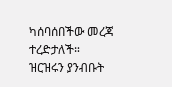ካሰባሰበችው መረጃ ተረድታለች።
ዝርዝሩን ያንብቡት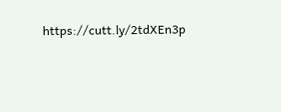https://cutt.ly/2tdXEn3p